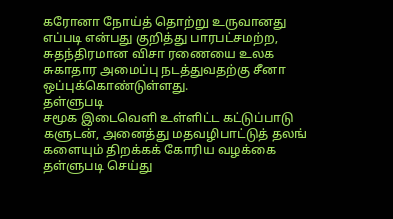கரோனா நோய்த் தொற்று உருவானது எப்படி என்பது குறித்து பாரபட்சமற்ற, சுதந்திரமான விசா ரணையை உலக சுகாதார அமைப்பு நடத்துவதற்கு சீனா ஒப்புக்கொண்டுள்ளது.
தள்ளுபடி
சமூக இடைவெளி உள்ளிட்ட கட்டுப்பாடு களுடன், அனைத்து மதவழிபாட்டுத் தலங் களையும் திறக்கக் கோரிய வழக்கை தள்ளுபடி செய்து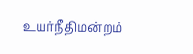உயர்நீதிமன்றம்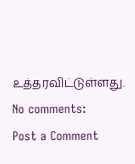உத்தரவிட்டுள்ளது.
No comments:
Post a Comment